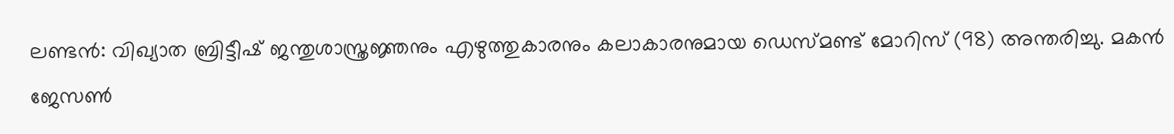ലണ്ടൻ: വിഖ്യാത ബ്രിട്ടീഷ് ജന്തുശാസ്ത്രജ്ഞനും എഴുത്തുകാരനും കലാകാരനുമായ ഡെ‌സ്‌മണ്ട് മോറിസ് (98) അന്തരിച്ചു. മകൻ ജേസൺ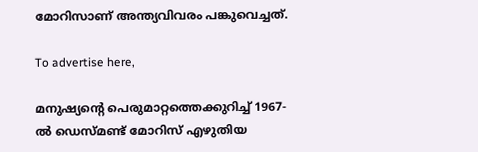മോറിസാണ് അന്ത്യവിവരം പങ്കുവെച്ചത്.

To advertise here,

മനുഷ്യന്റെ പെരുമാറ്റത്തെക്കുറിച്ച് 1967-ൽ ഡെസ്മണ്ട് മോറിസ് എഴുതിയ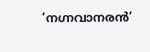‘നഗ്നവാനരൻ’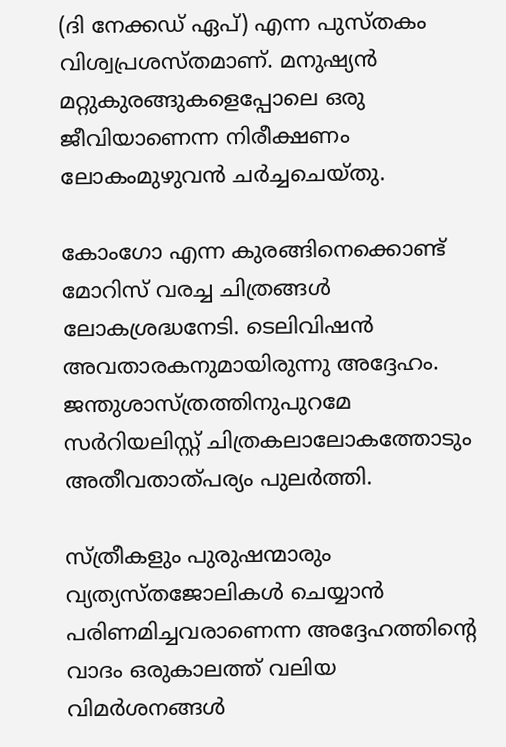(ദി നേക്കഡ് ഏപ്) എന്ന പുസ്തകം വിശ്വപ്രശസ്തമാണ്. മനുഷ്യൻ മറ്റുകുരങ്ങുകളെപ്പോലെ ഒരു ജീവിയാണെന്ന നിരീക്ഷണം ലോകംമുഴുവൻ ചർച്ചചെയ്തു.

കോംഗോ എന്ന കുരങ്ങിനെക്കൊണ്ട് മോറിസ് വരച്ച ചിത്രങ്ങൾ ലോകശ്രദ്ധനേടി. ടെലിവിഷൻ അവതാരകനുമായിരുന്നു അദ്ദേഹം. ജന്തുശാസ്ത്രത്തിനുപുറമേ സർറിയലിസ്റ്റ് ചിത്രകലാലോകത്തോടും അതീവതാത്പര്യം പുലർത്തി.

സ്ത്രീകളും പുരുഷന്മാരും വ്യത്യസ്തജോലികൾ ചെയ്യാൻ പരിണമിച്ചവരാണെന്ന അദ്ദേഹത്തിന്റെ വാദം ഒരുകാലത്ത് വലിയ വിമർശനങ്ങൾ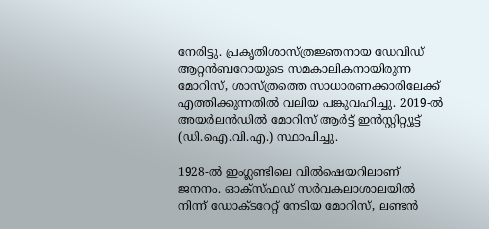നേരിട്ടു. പ്രകൃതിശാസ്ത്രജ്ഞനായ ഡേവിഡ് ആറ്റൻബറോയുടെ സമകാലികനായിരുന്ന മോറിസ്, ശാസ്ത്രത്തെ സാധാരണക്കാരിലേക്ക് എത്തിക്കുന്നതിൽ വലിയ പങ്കുവഹിച്ചു. 2019-ൽ അയർലൻഡിൽ മോറിസ് ആർട്ട് ഇൻസ്റ്റിറ്റ്യൂട്ട് (ഡി.ഐ.വി.എ.) സ്ഥാപിച്ചു.

1928-ൽ ഇംഗ്ലണ്ടിലെ വിൽഷെയറിലാണ് ജനനം. ഓക്സ്‌ഫഡ് സർവകലാശാലയിൽ നിന്ന് ഡോക്ടറേറ്റ് നേടിയ മോറിസ്, ലണ്ടൻ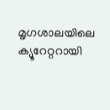മൃഗശാലയിലെ ക്യൂറേറ്ററായി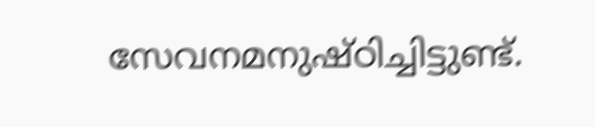സേവനമനുഷ്ഠിച്ചിട്ടുണ്ട്.